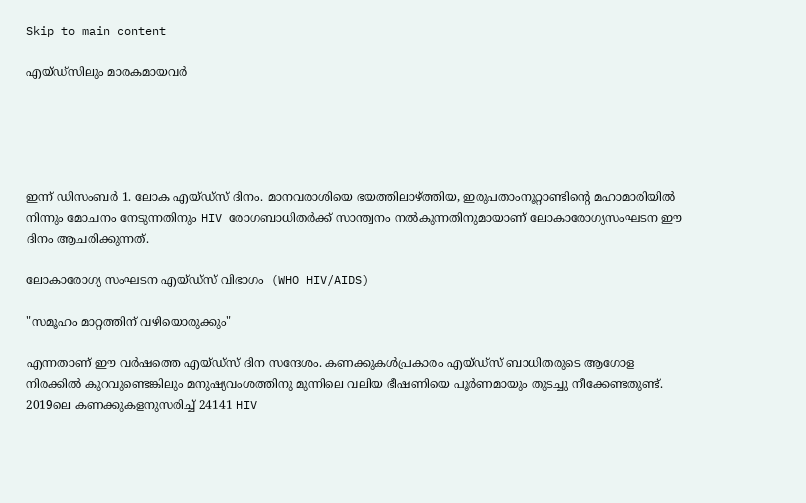Skip to main content

എയ്ഡ്സിലും മാരകമായവർ





ഇന്ന് ഡിസംബർ 1. ലോക എയ്ഡ്സ് ദിനം. മാനവരാശിയെ ഭയത്തിലാഴ്ത്തിയ, ഇരുപതാംനൂറ്റാണ്ടിൻ്റെ മഹാമാരിയിൽ നിന്നും മോചനം നേടുന്നതിനും HIV രോഗബാധിതർക്ക് സാന്ത്വനം നൽകുന്നതിനുമായാണ് ലോകാരോഗ്യസംഘടന ഈ ദിനം ആചരിക്കുന്നത്.

ലോകാരോഗ്യ സംഘടന എയ്ഡ്സ് വിഭാഗം  (WHO HIV/AIDS)

"സമൂഹം മാറ്റത്തിന് വഴിയൊരുക്കും"

എന്നതാണ് ഈ വർഷത്തെ എയ്ഡ്സ് ദിന സന്ദേശം. കണക്കുകൾപ്രകാരം എയ്ഡ്സ് ബാധിതരുടെ ആഗോള നിരക്കിൽ കുറവുണ്ടെങ്കിലും മനുഷ്യവംശത്തിനു മുന്നിലെ വലിയ ഭീഷണിയെ പൂർണമായും തുടച്ചു നീക്കേണ്ടതുണ്ട്. 2019ലെ കണക്കുകളനുസരിച്ച് 24141 HIV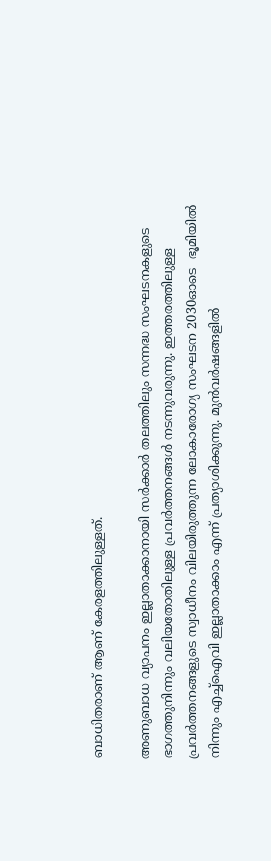ബാധിതരാണ് ആണ് കേരളത്തിലുള്ളത്.

അണുബാധ വ്യാപനം ഇല്ലാതാക്കാനായി സർക്കാർ തലത്തിലും സന്നദ്ധ സംഘടനകളുടെ ഭാഗത്തുനിന്നും വലിയതോതിലുള്ള പ്രവർത്തനങ്ങൾ നടന്നുവരുന്നു. ഇത്തരത്തിലുള്ള പ്രവർത്തനങ്ങളുടെ സ്വാധീനം വിലയിരുത്തുന്ന ലോകാരോഗ്യ സംഘടന 2030ഓടെ  ഭൂമിയിൽ നിന്നും എച്ച്ഐവി ഇല്ലാതാക്കാം എന്ന് പ്രത്യാശിക്കുന്നു. മുൻവർഷങ്ങളിൽ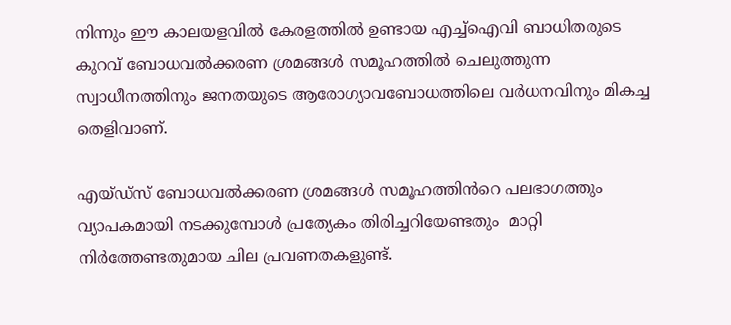നിന്നും ഈ കാലയളവിൽ കേരളത്തിൽ ഉണ്ടായ എച്ച്ഐവി ബാധിതരുടെ കുറവ് ബോധവൽക്കരണ ശ്രമങ്ങൾ സമൂഹത്തിൽ ചെലുത്തുന്ന സ്വാധീനത്തിനും ജനതയുടെ ആരോഗ്യാവബോധത്തിലെ വർധനവിനും മികച്ച തെളിവാണ്.

എയ്ഡ്സ് ബോധവൽക്കരണ ശ്രമങ്ങൾ സമൂഹത്തിൻറെ പലഭാഗത്തും വ്യാപകമായി നടക്കുമ്പോൾ പ്രത്യേകം തിരിച്ചറിയേണ്ടതും  മാറ്റി നിർത്തേണ്ടതുമായ ചില പ്രവണതകളുണ്ട്.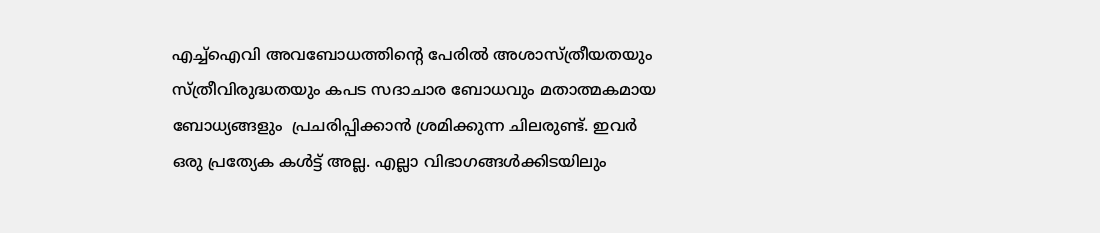എച്ച്ഐവി അവബോധത്തിൻ്റെ പേരിൽ അശാസ്ത്രീയതയും സ്ത്രീവിരുദ്ധതയും കപട സദാചാര ബോധവും മതാത്മകമായ ബോധ്യങ്ങളും  പ്രചരിപ്പിക്കാൻ ശ്രമിക്കുന്ന ചിലരുണ്ട്. ഇവർ ഒരു പ്രത്യേക കൾട്ട് അല്ല. എല്ലാ വിഭാഗങ്ങൾക്കിടയിലും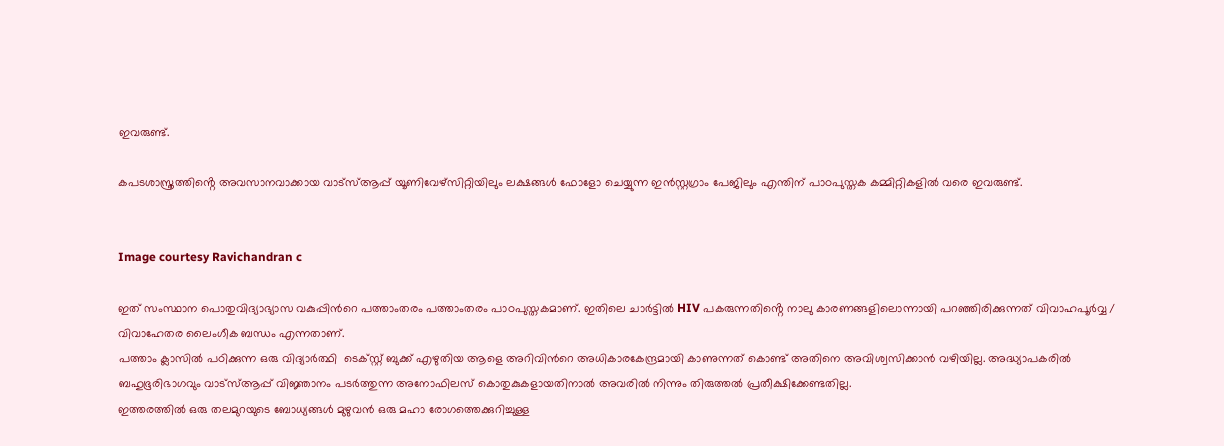ഇവരുണ്ട്.

കപടശാസ്ത്രത്തിൻ്റെ അവസാനവാക്കായ വാട്സ്ആപ്പ് യൂണിവേഴ്സിറ്റിയിലും ലക്ഷങ്ങൾ ഫോളോ ചെയ്യുന്ന ഇൻസ്റ്റഗ്രാം പേജിലും എന്തിന് പാഠപുസ്തക കമ്മിറ്റികളിൽ വരെ ഇവരുണ്ട്.


Image courtesy Ravichandran c

ഇത് സംസ്ഥാന പൊതുവിദ്യാഭ്യാസ വകുപ്പിൻറെ പത്താംതരം പത്താംതരം പാഠപുസ്തകമാണ്. ഇതിലെ ചാർട്ടിൽ HIV പകരുന്നതിൻ്റെ നാലു കാരണങ്ങളിലൊന്നായി പറഞ്ഞിരിക്കുന്നത് വിവാഹപൂർവ്വ / വിവാഹേതര ലൈംഗീക ബന്ധം എന്നതാണ്.
പത്താം ക്ലാസിൽ പഠിക്കുന്ന ഒരു വിദ്യാർത്ഥി  ടെക്സ്റ്റ് ബുക്ക് എഴുതിയ ആളെ അറിവിൻറെ അധികാരകേന്ദ്രമായി കാണുന്നത് കൊണ്ട് അതിനെ അവിശ്വസിക്കാൻ വഴിയില്ല. അദ്ധ്യാപകരിൽ ബഹുഭൂരിഭാഗവും വാട്സ്ആപ്പ് വിജ്ഞാനം പടർത്തുന്ന അനോഫിലസ് കൊതുകുകളായതിനാൽ അവരിൽ നിന്നും തിരുത്തൽ പ്രതീക്ഷിക്കേണ്ടതില്ല.
ഇത്തരത്തിൽ ഒരു തലമുറയുടെ ബോധ്യങ്ങൾ മുഴുവൻ ഒരു മഹാ രോഗത്തെക്കുറിച്ചുള്ള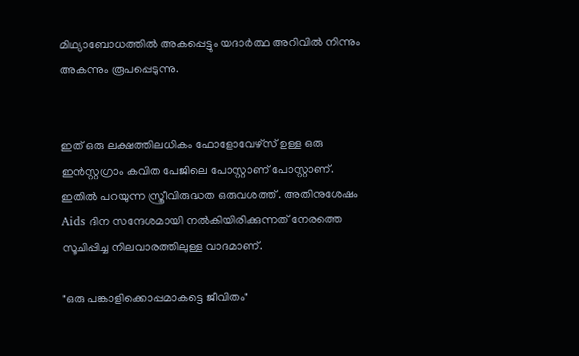മിഥ്യാബോധത്തിൽ അകപ്പെട്ടും യദാർത്ഥ അറിവിൽ നിന്നും അകന്നും രൂപപ്പെടുന്നു.


ഇത് ഒരു ലക്ഷത്തിലധികം ഫോളോവേഴ്സ് ഉള്ള ഒരു ഇൻസ്റ്റഗ്രാം കവിത പേജിലെ പോസ്റ്റാണ് പോസ്റ്റാണ്. ഇതിൽ പറയുന്ന സ്ത്രീവിരുദ്ധത ഒരുവശത്ത് . അതിനുശേഷം Aids ദിന സന്ദേശമായി നൽകിയിരിക്കുന്നത് നേരത്തെ സൂചിപ്പിച്ച നിലവാരത്തിലുള്ള വാദമാണ്.

"ഒരു പങ്കാളിക്കൊപ്പമാകട്ടെ ജീവിതം"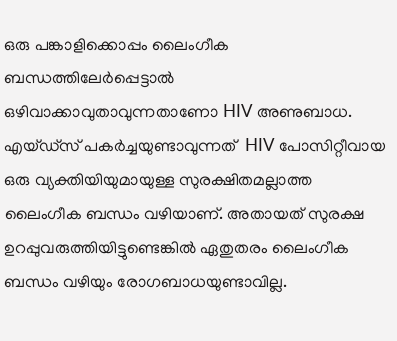ഒരു പങ്കാളിക്കൊപ്പം ലൈംഗീക ബന്ധത്തിലേർപ്പെട്ടാൽ ഒഴിവാക്കാവുതാവുന്നതാണോ HIV അണുബാധ. എയ്ഡ്സ് പകർച്ചയുണ്ടാവുന്നത്  HIV പോസിറ്റീവായ ഒരു വ്യക്തിയിയുമായുള്ള സുരക്ഷിതമല്ലാത്ത ലൈംഗീക ബന്ധം വഴിയാണ്. അതായത് സുരക്ഷ ഉറപ്പുവരുത്തിയിട്ടുണ്ടെങ്കിൽ ഏതുതരം ലൈംഗീക ബന്ധം വഴിയും രോഗബാധയുണ്ടാവില്ല.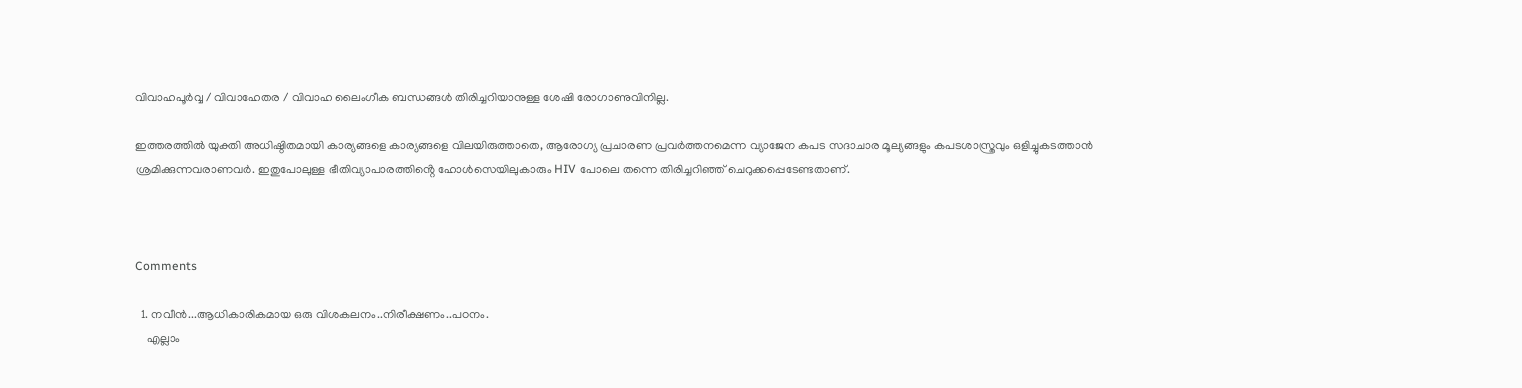വിവാഹപൂർവ്വ / വിവാഹേതര / വിവാഹ ലൈംഗീക ബന്ധങ്ങൾ തിരിച്ചറിയാനുള്ള ശേഷി രോഗാണുവിനില്ല.

ഇത്തരത്തിൽ യുക്തി അധിഷ്ഠിതമായി കാര്യങ്ങളെ കാര്യങ്ങളെ വിലയിരുത്താതെ, ആരോഗ്യ പ്രചാരണ പ്രവർത്തനമെന്ന വ്യാജേന കപട സദാചാര മൂല്യങ്ങളും കപടശാസ്ത്രവും ഒളിച്ചുകടത്താൻ ശ്രമിക്കുന്നവരാണവർ. ഇതുപോലുള്ള ഭീതിവ്യാപാരത്തിൻ്റെ ഹോൾസെയിലുകാരും HIV പോലെ തന്നെ തിരിച്ചറിഞ്ഞ് ചെറുക്കപ്പെടേണ്ടതാണ്.



Comments

  1. നവീൻ...ആധികാരികമായ ഒരു വിശകലനം..നിരീക്ഷണം..പഠനം.
    എല്ലാം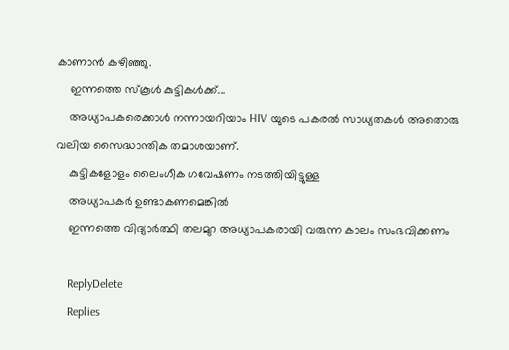കാണാൻ കഴിഞ്ഞു.
    ഇന്നത്തെ സ്‌കൂൾ കുട്ടികൾക്ക്...
    അധ്യാപകരെക്കാൾ നന്നായറിയാം HIV യുടെ പകരൽ സാധ്യതകൾ അതൊരു വലിയ സൈദ്ധാന്തിക തമാശയാണ്.
    കുട്ടികളോളം ലൈംഗീക ഗവേഷണം നടത്തിയിട്ടുള്ള
    അധ്യാപകർ ഉണ്ടാകണമെങ്കിൽ
    ഇന്നത്തെ വിദ്യാർത്ഥി തലമുറ അധ്യാപകരായി വരുന്ന കാലം സംഭവിക്കണം

    ReplyDelete
    Replies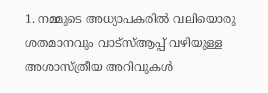1. നമ്മുടെ അധ്യാപകരിൽ വലിയൊരു ശതമാനവും വാട്സ്ആപ്പ് വഴിയുള്ള അശാസ്ത്രീയ അറിവുകൾ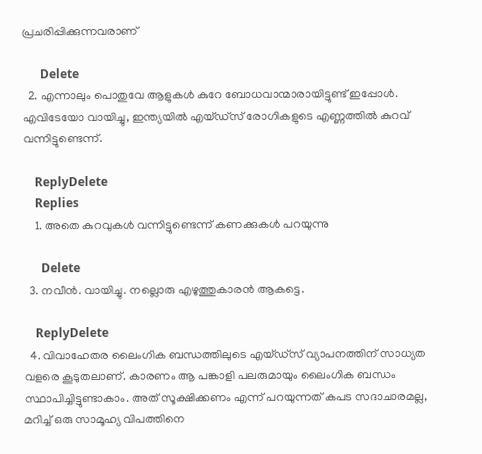പ്രചരിപ്പിക്കുന്നവരാണ്

      Delete
  2. എന്നാലും പൊതുവേ ആളുകൾ കുറേ ബോധവാന്മാരായിട്ടുണ്ട് ഇപ്പോൾ. എവിടേയോ വായിച്ചു, ഇന്ത്യയിൽ എയ്ഡ്‌സ് രോഗികളുടെ എണ്ണത്തിൽ കുറവ്‌ വന്നിട്ടുണ്ടെന്ന്.

    ReplyDelete
    Replies
    1. അതെ കുറവുകൾ വന്നിട്ടുണ്ടെന്ന് കണക്കുകൾ പറയുന്നു

      Delete
  3. നവീൻ. വായിച്ചു. നല്ലൊരു എഴുത്തുകാരൻ ആകട്ടെ.

    ReplyDelete
  4. വിവാഹേതര ലൈംഗിക ബന്ധത്തിലുടെ എയ്ഡ്സ് വ്യാപനത്തിന് സാധ്യത വളരെ കൂടുതലാണ്. കാരണം ആ പങ്കാളി പലരുമായും ലൈംഗിക ബന്ധം സ്ഥാപിച്ചിട്ടുണ്ടാകാം. അത് സൂക്ഷിക്കണം എന്ന് പറയുന്നത് കപട സദാചാരമല്ല, മറിച്ച് ഒരു സാമൂഹ്യ വിപത്തിനെ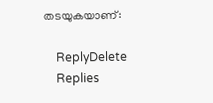തടയുകയാണ്:

    ReplyDelete
    Replies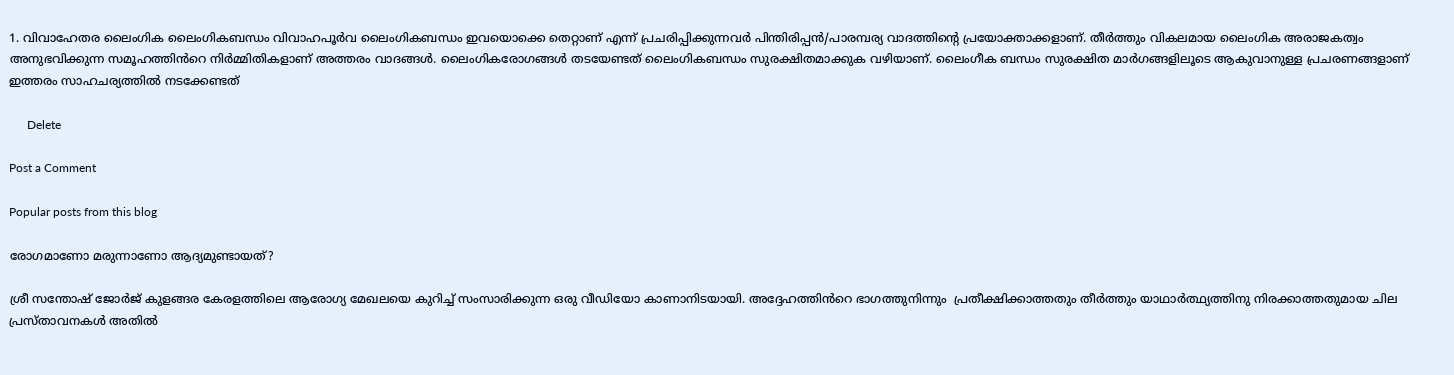1. വിവാഹേതര ലൈംഗിക ലൈംഗികബന്ധം വിവാഹപൂർവ ലൈംഗികബന്ധം ഇവയൊക്കെ തെറ്റാണ് എന്ന് പ്രചരിപ്പിക്കുന്നവർ പിന്തിരിപ്പൻ/പാരമ്പര്യ വാദത്തിൻ്റെ പ്രയോക്താക്കളാണ്. തീർത്തും വികലമായ ലൈംഗിക അരാജകത്വം അനുഭവിക്കുന്ന സമൂഹത്തിൻറെ നിർമ്മിതികളാണ് അത്തരം വാദങ്ങൾ. ലൈംഗികരോഗങ്ങൾ തടയേണ്ടത് ലൈംഗികബന്ധം സുരക്ഷിതമാക്കുക വഴിയാണ്. ലൈംഗീക ബന്ധം സുരക്ഷിത മാർഗങ്ങളിലൂടെ ആകുവാനുള്ള പ്രചരണങ്ങളാണ് ഇത്തരം സാഹചര്യത്തിൽ നടക്കേണ്ടത്

      Delete

Post a Comment

Popular posts from this blog

രോഗമാണോ മരുന്നാണോ ആദ്യമുണ്ടായത്?

ശ്രീ സന്തോഷ് ജോർജ് കുളങ്ങര കേരളത്തിലെ ആരോഗ്യ മേഖലയെ കുറിച്ച് സംസാരിക്കുന്ന ഒരു വീഡിയോ കാണാനിടയായി. അദ്ദേഹത്തിൻറെ ഭാഗത്തുനിന്നും  പ്രതീക്ഷിക്കാത്തതും തീർത്തും യാഥാർത്ഥ്യത്തിനു നിരക്കാത്തതുമായ ചില പ്രസ്താവനകൾ അതിൽ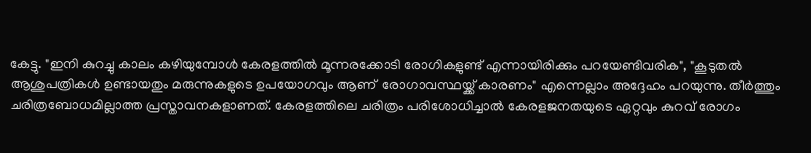കേട്ടു. "ഇനി കുറച്ചു കാലം കഴിയുമ്പോൾ കേരളത്തിൽ മൂന്നരക്കോടി രോഗികളുണ്ട് എന്നായിരിക്കും പറയേണ്ടിവരിക", "കൂടുതൽ ആശുപത്രികൾ ഉണ്ടായതും മരുന്നുകളുടെ ഉപയോഗവും ആണ്  രോഗാവസ്ഥയ്ക്ക് കാരണം" എന്നെല്ലാം അദ്ദേഹം പറയുന്നു. തീർത്തും ചരിത്രബോധമില്ലാത്ത പ്രസ്താവനകളാണത്. കേരളത്തിലെ ചരിത്രം പരിശോധിച്ചാൽ കേരളജനതയുടെ ഏറ്റവും കുറവ് രോഗം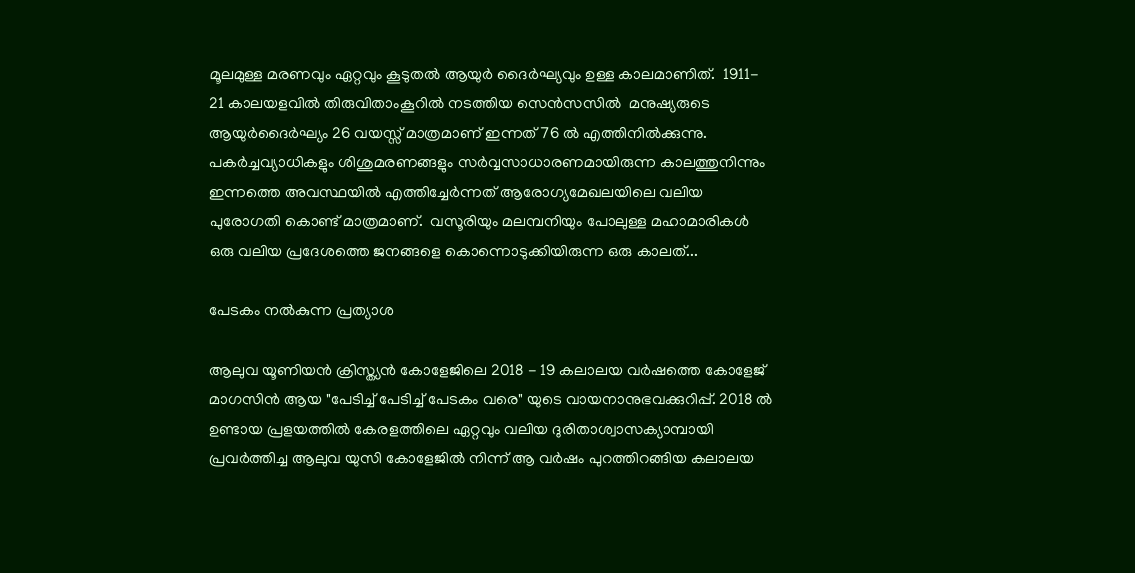മൂലമുള്ള മരണവും ഏറ്റവും കൂടുതൽ ആയുർ ദൈർഘ്യവും ഉള്ള കാലമാണിത്.  1911- 21 കാലയളവിൽ തിരുവിതാംകൂറിൽ നടത്തിയ സെൻസസിൽ  മനുഷ്യരുടെ ആയുർദൈർഘ്യം 26 വയസ്സ് മാത്രമാണ് ഇന്നത് 76 ൽ എത്തിനിൽക്കുന്നു.  പകർച്ചവ്യാധികളും ശിശുമരണങ്ങളും സർവ്വസാധാരണമായിരുന്ന കാലത്തുനിന്നും ഇന്നത്തെ അവസ്ഥയിൽ എത്തിച്ചേർന്നത് ആരോഗ്യമേഖലയിലെ വലിയ പുരോഗതി കൊണ്ട് മാത്രമാണ്.  വസൂരിയും മലമ്പനിയും പോലുള്ള മഹാമാരികൾ ഒരു വലിയ പ്രദേശത്തെ ജനങ്ങളെ കൊന്നൊടുക്കിയിരുന്ന ഒരു കാലത്...

പേടകം നൽകുന്ന പ്രത്യാശ

ആലുവ യൂണിയൻ ക്രിസ്ത്യൻ കോളേജിലെ 2018 - 19 കലാലയ വർഷത്തെ കോളേജ് മാഗസിൻ ആയ "പേടിച്ച് പേടിച്ച് പേടകം വരെ" യുടെ വായനാനുഭവക്കുറിപ്പ്. 2018 ൽ ഉണ്ടായ പ്രളയത്തിൽ കേരളത്തിലെ ഏറ്റവും വലിയ ദുരിതാശ്വാസക്യാമ്പായി പ്രവർത്തിച്ച ആലുവ യുസി കോളേജിൽ നിന്ന് ആ വർഷം പുറത്തിറങ്ങിയ കലാലയ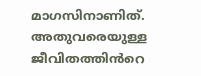മാഗസിനാണിത്. അതുവരെയുള്ള ജീവിതത്തിൻറെ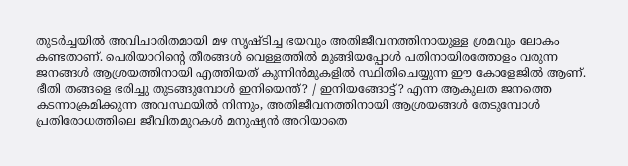തുടർച്ചയിൽ അവിചാരിതമായി മഴ സൃഷ്ടിച്ച ഭയവും അതിജീവനത്തിനായുള്ള ശ്രമവും ലോകം കണ്ടതാണ്. പെരിയാറിൻ്റെ തീരങ്ങൾ വെള്ളത്തിൽ മുങ്ങിയപ്പോൾ പതിനായിരത്തോളം വരുന്ന ജനങ്ങൾ ആശ്രയത്തിനായി എത്തിയത് കുന്നിൻമുകളിൽ സ്ഥിതിചെയ്യുന്ന ഈ കോളേജിൽ ആണ്. ഭീതി തങ്ങളെ ഭരിച്ചു തുടങ്ങുമ്പോൾ ഇനിയെന്ത്? / ഇനിയങ്ങോട്ട്? എന്ന ആകുലത ജനത്തെ കടന്നാക്രമിക്കുന്ന അവസ്ഥയിൽ നിന്നും, അതിജീവനത്തിനായി ആശ്രയങ്ങൾ തേടുമ്പോൾ പ്രതിരോധത്തിലെ ജീവിതമുറകൾ മനുഷ്യൻ അറിയാതെ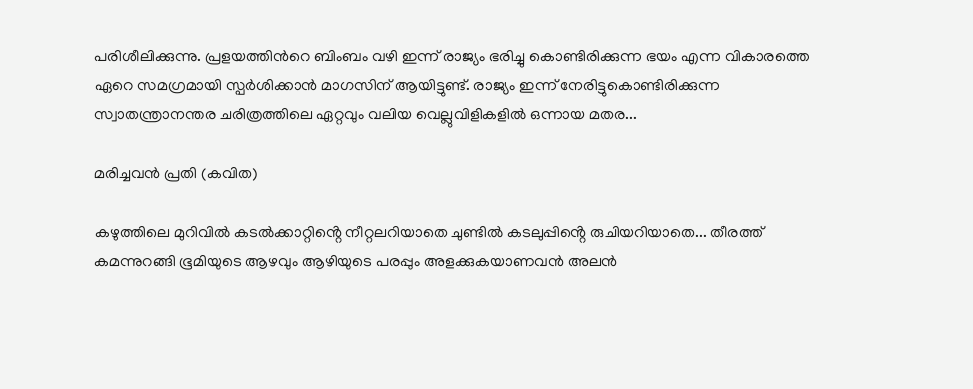പരിശീലിക്കുന്നു. പ്രളയത്തിൻറെ ബിംബം വഴി ഇന്ന് രാജ്യം ഭരിച്ചു കൊണ്ടിരിക്കുന്ന ഭയം എന്ന വികാരത്തെ ഏറെ സമഗ്രമായി സ്പർശിക്കാൻ മാഗസിന് ആയിട്ടുണ്ട്. രാജ്യം ഇന്ന് നേരിട്ടുകൊണ്ടിരിക്കുന്ന സ്വാതന്ത്രാനന്തര ചരിത്രത്തിലെ ഏറ്റവും വലിയ വെല്ലുവിളികളിൽ ഒന്നായ മതര...

മരിച്ചവൻ പ്രതി (കവിത)

കഴുത്തിലെ മുറിവിൽ കടൽക്കാറ്റിൻ്റെ നീറ്റലറിയാതെ ചുണ്ടിൽ കടലുപ്പിൻ്റെ രുചിയറിയാതെ... തീരത്ത് കമന്നുറങ്ങി ഭൂമിയുടെ ആഴവും ആഴിയുടെ പരപ്പും അളക്കുകയാണവൻ അലൻ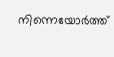നിന്നെയോർത്ത്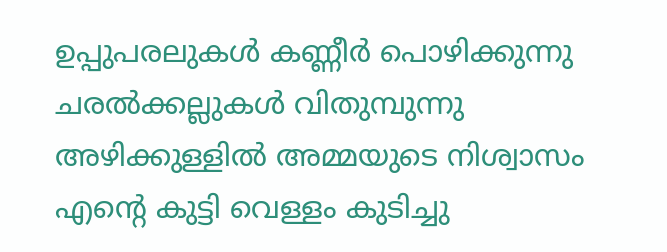ഉപ്പുപരലുകൾ കണ്ണീർ പൊഴിക്കുന്നു ചരൽക്കല്ലുകൾ വിതുമ്പുന്നു അഴിക്കുള്ളിൽ അമ്മയുടെ നിശ്വാസം എൻ്റെ കുട്ടി വെള്ളം കുടിച്ചു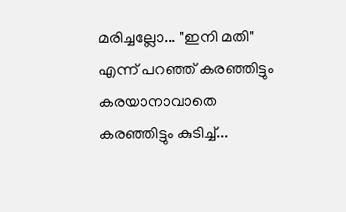മരിച്ചല്ലോ... "ഇനി മതി" എന്ന് പറഞ്ഞ് കരഞ്ഞിട്ടും കരയാനാവാതെ കരഞ്ഞിട്ടും കുടിച്ച്...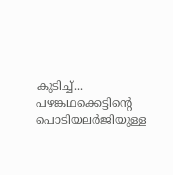കുടിച്ച്... പഴങ്കഥക്കെട്ടിൻ്റെ പൊടിയലർജിയുള്ള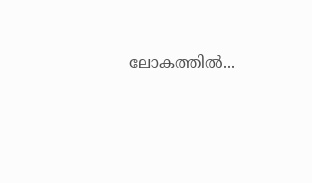ലോകത്തിൽ...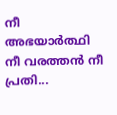നീ അഭയാർത്ഥി നീ വരത്തൻ നീ പ്രതി...